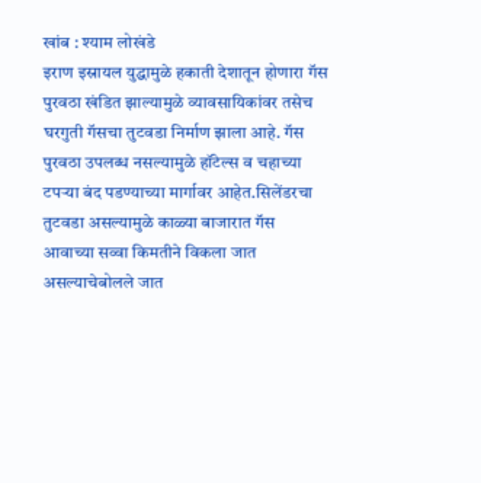खांब : श्याम लोखंडे
इराण इस्रायल युद्धामुळे हकाती देशातून होणारा गॅस पुरवठा खंडित झाल्यामुळे व्यावसायिकांवर तसेच घरगुती गॅसचा तुटवडा निर्माण झाला आहे. गॅस पुरवठा उपलब्ध नसल्यामुळे हॉटेल्स व चहाच्या टपऱ्या बंद पडण्याच्या मार्गावर आहेत.सिलेंडरचा तुटवडा असल्यामुळे काळ्या बाजारात गॅस आवाच्या सव्वा किमतीने विकला जात असल्याचेबोलले जात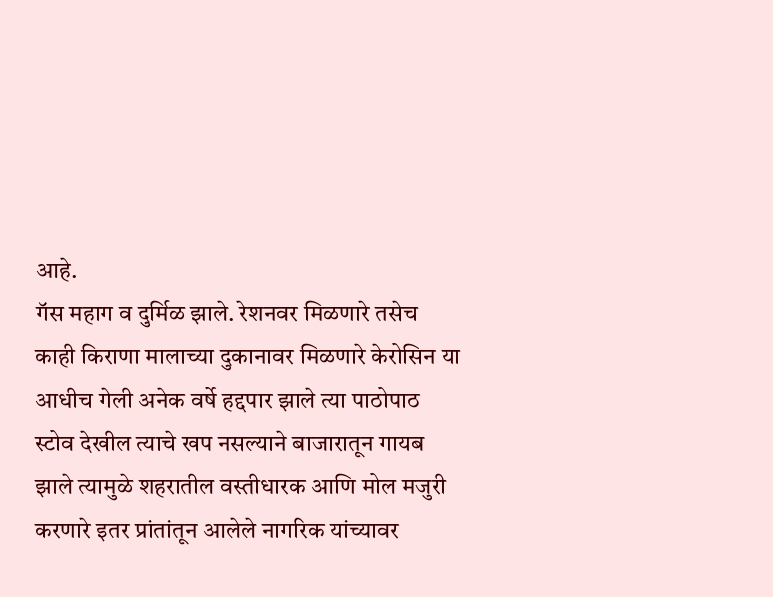आहे.
गॅस महाग व दुर्मिळ झाले. रेशनवर मिळणारे तसेच काही किराणा मालाच्या दुकानावर मिळणारे केरोसिन या आधीच गेली अनेक वर्षे हद्दपार झाले त्या पाठोपाठ स्टोव देखील त्याचे खप नसल्याने बाजारातून गायब झाले त्यामुळे शहरातील वस्तीधारक आणि मोल मजुरी करणारे इतर प्रांतांतून आलेले नागरिक यांच्यावर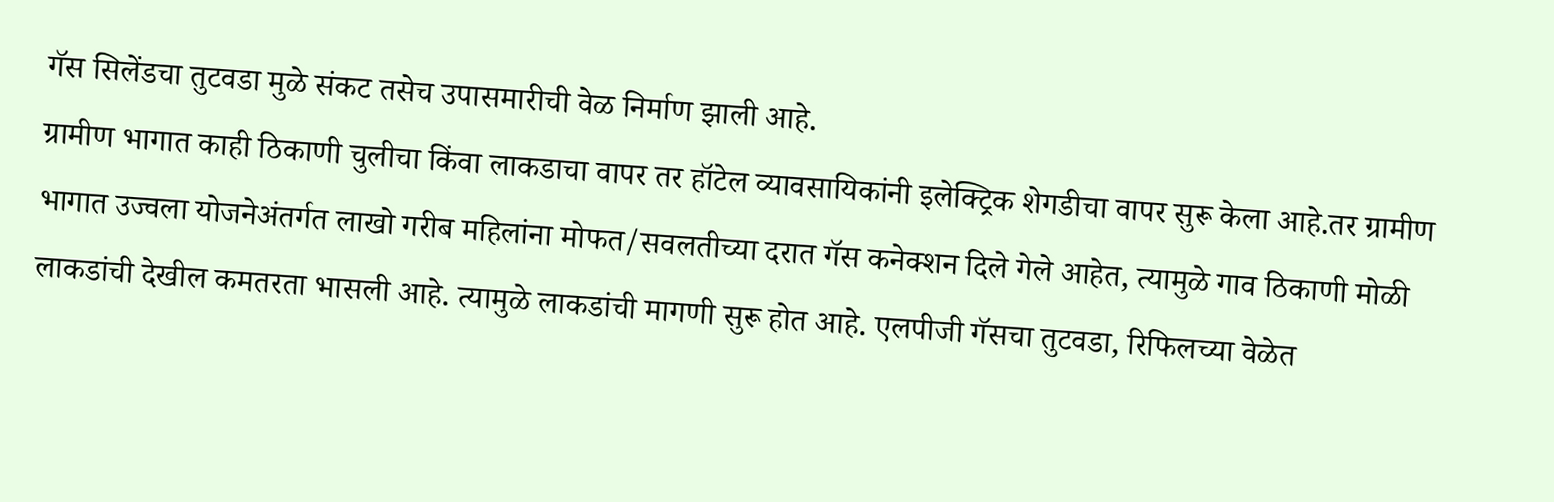गॅस सिलेंडचा तुटवडा मुळे संकट तसेच उपासमारीची वेळ निर्माण झाली आहे.
ग्रामीण भागात काही ठिकाणी चुलीचा किंवा लाकडाचा वापर तर हॉटेल व्यावसायिकांनी इलेक्ट्रिक शेगडीचा वापर सुरू केला आहे.तर ग्रामीण भागात उज्वला योजनेअंतर्गत लाखो गरीब महिलांना मोफत/सवलतीच्या दरात गॅस कनेक्शन दिले गेले आहेत, त्यामुळे गाव ठिकाणी मोळी लाकडांची देखील कमतरता भासली आहे. त्यामुळे लाकडांची मागणी सुरू होत आहे. एलपीजी गॅसचा तुटवडा, रिफिलच्या वेळेत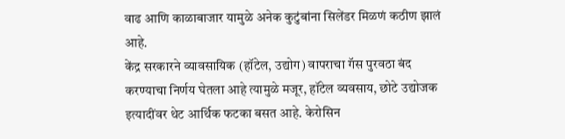वाढ आणि काळाबाजार यामुळे अनेक कुटुंबांना सिलेंडर मिळणं कठीण झालं आहे.
केंद्र सरकारने व्यावसायिक (हॉटेल, उद्योग) वापराचा गॅस पुरवठा बंद करण्याचा निर्णय घेतला आहे त्यामुळे मजूर, हॉटेल व्यवसाय, छोटे उद्योजक इत्यादींवर थेट आर्थिक फटका बसत आहे. केरोसिन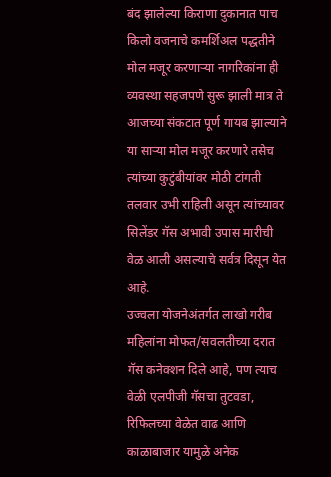बंद झालेल्या किराणा दुकानात पाच किलो वजनाचे कमर्शिअल पद्धतीने मोल मजूर करणाऱ्या नागरिकांना ही व्यवस्था सहजपणे सुरू झाली मात्र ते आजच्या संकटात पूर्ण गायब झाल्याने या साऱ्या मोल मजूर करणारे तसेच त्यांच्या कुटुंबीयांवर मोठी टांगती तलवार उभी राहिली असून त्यांच्यावर सिलेंडर गॅस अभावी उपास मारीची वेळ आली असल्याचे सर्वत्र दिसून येत आहे.
उज्वला योजनेअंतर्गत लाखो गरीब महिलांना मोफत/सवलतीच्या दरात गॅस कनेक्शन दिले आहे, पण त्याच वेळी एलपीजी गॅसचा तुटवडा, रिफिलच्या वेळेत वाढ आणि काळाबाजार यामुळे अनेक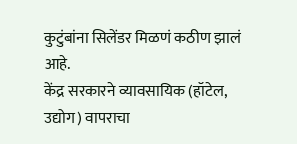कुटुंबांना सिलेंडर मिळणं कठीण झालं आहे.
केंद्र सरकारने व्यावसायिक (हॉटेल, उद्योग) वापराचा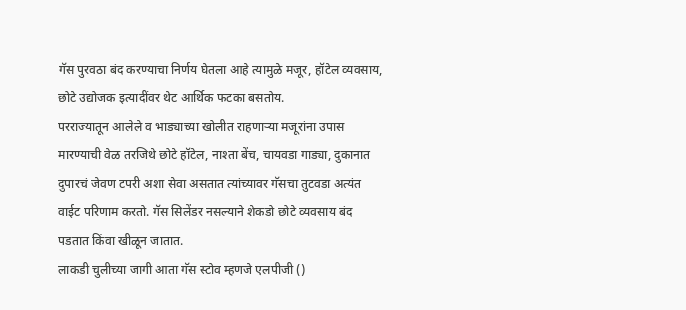गॅस पुरवठा बंद करण्याचा निर्णय घेतला आहे त्यामुळे मजूर, हॉटेल व्यवसाय, छोटे उद्योजक इत्यादींवर थेट आर्थिक फटका बसतोय.
परराज्यातून आलेले व भाड्याच्या खोलीत राहणाऱ्या मजूरांना उपास मारण्याची वेळ तरजिथे छोटे हॉटेल, नाश्ता बेंच, चायवडा गाड्या, दुकानात दुपारचं जेवण टपरी अशा सेवा असतात त्यांच्यावर गॅसचा तुटवडा अत्यंत वाईट परिणाम करतो. गॅस सिलेंडर नसल्याने शेकडो छोटे व्यवसाय बंद पडतात किंवा खीळून जातात.
लाकडी चुलीच्या जागी आता गॅस स्टोव म्हणजे एलपीजी ()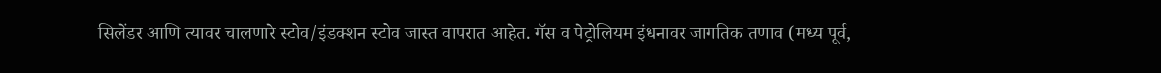सिलेंडर आणि त्यावर चालणारे स्टोव/इंडक्शन स्टोव जास्त वापरात आहेत. गॅस व पेट्रोलियम इंधनावर जागतिक तणाव (मध्य पूर्व,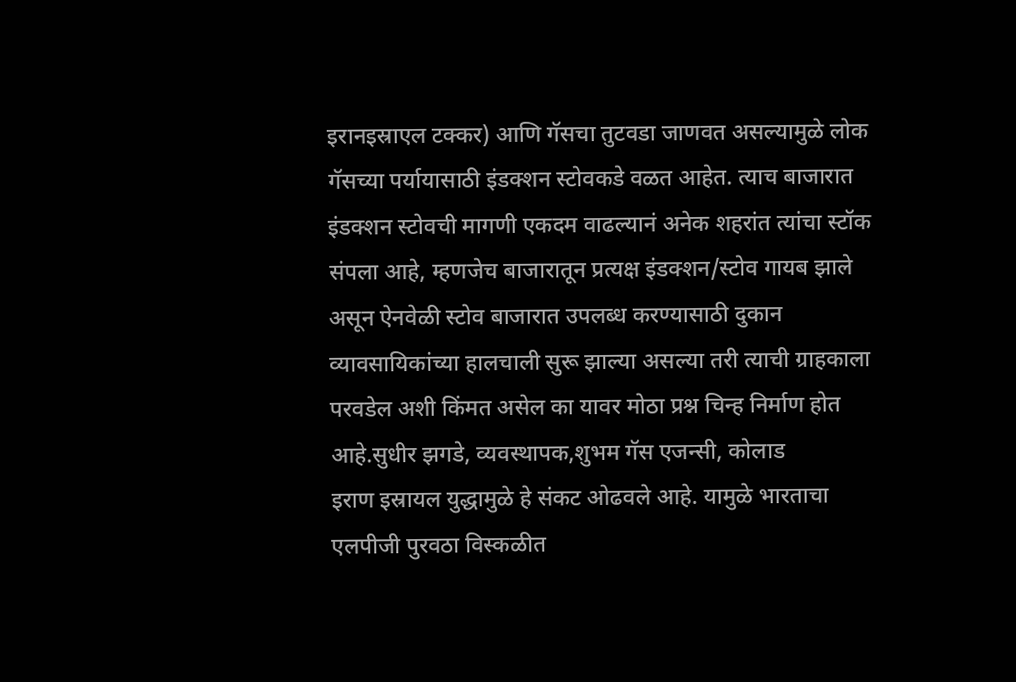इरानइस्राएल टक्कर) आणि गॅसचा तुटवडा जाणवत असल्यामुळे लोक गॅसच्या पर्यायासाठी इंडक्शन स्टोवकडे वळत आहेत. त्याच बाजारात इंडक्शन स्टोवची मागणी एकदम वाढल्यानं अनेक शहरांत त्यांचा स्टॉक संपला आहे, म्हणजेच बाजारातून प्रत्यक्ष इंडक्शन/स्टोव गायब झाले असून ऐनवेळी स्टोव बाजारात उपलब्ध करण्यासाठी दुकान व्यावसायिकांच्या हालचाली सुरू झाल्या असल्या तरी त्याची ग्राहकाला परवडेल अशी किंमत असेल का यावर मोठा प्रश्न चिन्ह निर्माण होत आहे.सुधीर झगडे, व्यवस्थापक,शुभम गॅस एजन्सी, कोलाड
इराण इस्रायल युद्धामुळे हे संकट ओढवले आहे. यामुळे भारताचा एलपीजी पुरवठा विस्कळीत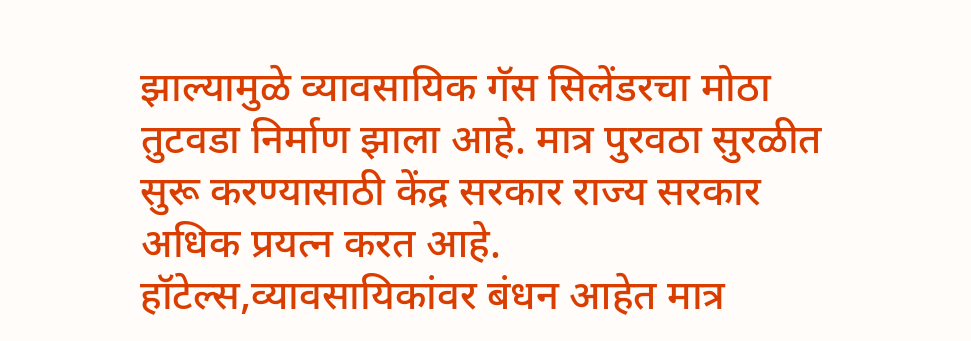झाल्यामुळे व्यावसायिक गॅस सिलेंडरचा मोठा तुटवडा निर्माण झाला आहे. मात्र पुरवठा सुरळीत सुरू करण्यासाठी केंद्र सरकार राज्य सरकार अधिक प्रयत्न करत आहे. हॉटेल्स,व्यावसायिकांवर बंधन आहेत मात्र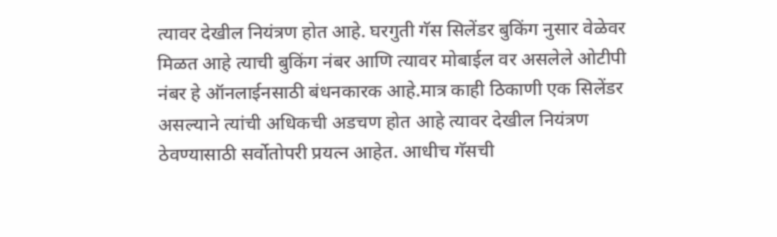त्यावर देखील नियंत्रण होत आहे. घरगुती गॅस सिलेंडर बुकिंग नुसार वेळेवर मिळत आहे त्याची बुकिंग नंबर आणि त्यावर मोबाईल वर असलेले ओटीपी नंबर हे ऑनलाईनसाठी बंधनकारक आहे.मात्र काही ठिकाणी एक सिलेंडर असल्याने त्यांची अधिकची अडचण होत आहे त्यावर देखील नियंत्रण ठेवण्यासाठी सर्वोतोपरी प्रयत्न आहेत. आधीच गॅसची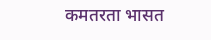कमतरता भासत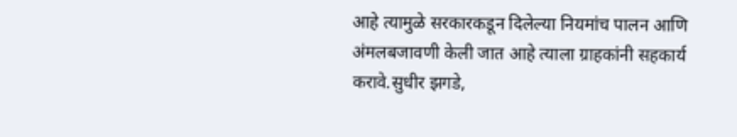आहे त्यामुळे सरकारकडून दिलेल्या नियमांच पालन आणि अंमलबजावणी केली जात आहे त्याला ग्राहकांनी सहकार्य करावे.सुधीर झगडे,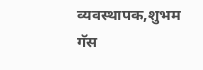व्यवस्थापक,शुभम गॅस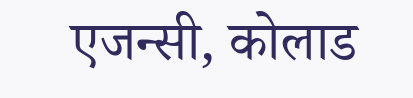एजन्सी, कोलाड